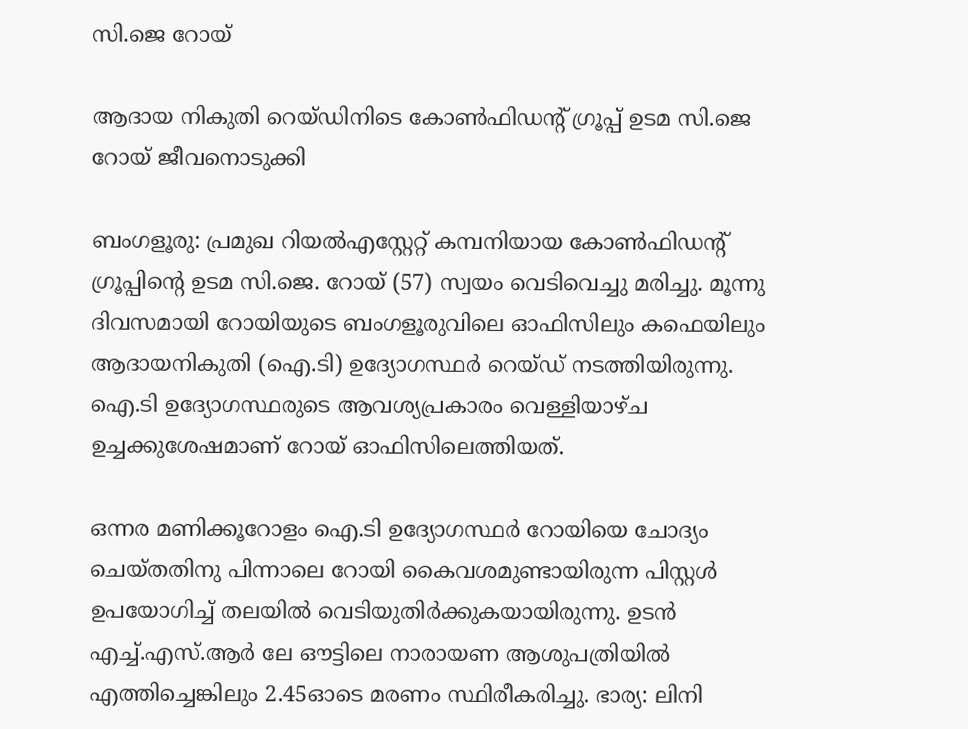സി.ജെ റോയ്

ആദായ നികുതി റെയ്ഡിനിടെ കോൺഫിഡന്റ് ഗ്രൂപ്പ് ഉടമ സി.ജെ റോയ് ജീവനൊടുക്കി

ബംഗളൂരു: പ്രമുഖ റിയൽഎസ്റ്റേറ്റ് കമ്പനിയായ കോൺഫിഡന്‍റ് ഗ്രൂപ്പിന്റെ ഉടമ സി.ജെ. റോയ് (57) സ്വയം വെടിവെച്ചു മരിച്ചു. മൂന്നു ദിവസമായി റോയിയുടെ ബംഗളൂരുവിലെ ഓഫിസിലും കഫെയിലും ആദായനികുതി (ഐ.ടി) ഉദ്യോഗസ്ഥർ റെയ്ഡ് നടത്തിയിരുന്നു. ഐ.ടി ഉദ്യോഗസ്ഥരുടെ ആവശ്യപ്രകാരം വെള്ളിയാഴ്ച ഉച്ചക്കുശേഷമാണ് റോയ് ഓഫിസിലെത്തിയത്.

ഒന്നര മണിക്കൂറോളം ഐ.ടി ഉദ്യോഗസ്ഥർ റോയിയെ ചോദ്യം ചെയ്തതിനു പിന്നാലെ റോയി കൈവശമുണ്ടായിരുന്ന പിസ്റ്റൾ ഉപയോഗിച്ച് തലയില്‍ വെടിയുതിര്‍ക്കുകയായിരുന്നു. ഉടന്‍ എച്ച്.എസ്.ആർ ലേ ഔട്ടിലെ നാരായണ ആശുപത്രിയില്‍ എത്തിച്ചെങ്കിലും 2.45ഓടെ മരണം സ്ഥിരീകരിച്ചു. ഭാര്യ: ലിനി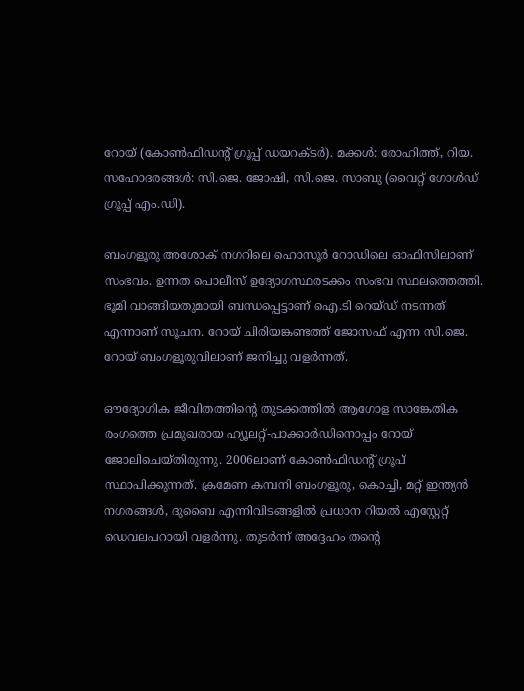റോയ് (കോൺഫിഡന്‍റ് ഗ്രൂപ്പ് ഡയറക്ടര്‍). മക്കള്‍: രോഹിത്ത്, റിയ. സഹോദരങ്ങള്‍: സി.ജെ. ജോഷി, സി.ജെ. സാബു (വൈറ്റ് ഗോള്‍ഡ് ഗ്രൂപ്പ് എം.ഡി).

ബംഗളൂരു അശോക് നഗറിലെ ഹൊസൂർ റോഡിലെ ഓഫിസിലാണ് സംഭവം. ഉന്നത പൊലീസ് ഉദ്യോഗസ്ഥരടക്കം സംഭവ സ്ഥലത്തെത്തി. ഭൂമി വാങ്ങിയതുമായി ബന്ധപ്പെട്ടാണ് ഐ.ടി റെയ്ഡ് നടന്നത് എന്നാണ് സൂചന. റോയ് ചിരിയങ്കണ്ടത്ത് ജോസഫ് എന്ന സി.ജെ. റോയ് ബംഗളൂരുവിലാണ് ജനിച്ചു വളര്‍ന്നത്.

ഔദ്യോഗിക ജീവിതത്തിന്‍റെ തുടക്കത്തിൽ ആഗോള സാങ്കേതിക രംഗത്തെ പ്രമുഖരായ ഹ്യൂലറ്റ്-പാക്കാർഡിനൊപ്പം റോയ് ജോലിചെയ്തിരുന്നു. 2006ലാണ് കോൺഫിഡന്‍റ് ഗ്രൂപ് സ്ഥാപിക്കുന്നത്. ക്രമേണ കമ്പനി ബംഗളൂരു, കൊച്ചി, മറ്റ് ഇന്ത്യൻ നഗരങ്ങൾ, ദുബൈ എന്നിവിടങ്ങളിൽ പ്രധാന റിയൽ എസ്റ്റേറ്റ് ഡെവലപറായി വളർന്നു. തുടര്‍ന്ന് അദ്ദേഹം തന്‍റെ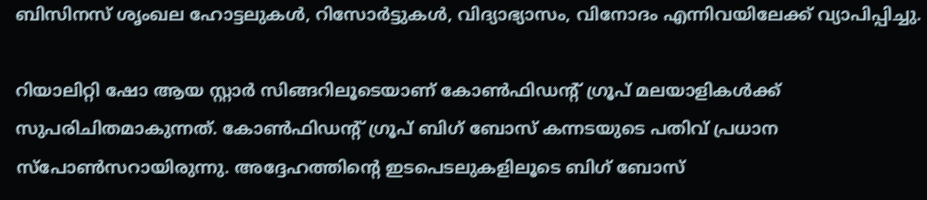ബിസിനസ് ശൃംഖല ഹോട്ടലുകൾ, റിസോർട്ടുകൾ, വിദ്യാഭ്യാസം, വിനോദം എന്നിവയിലേക്ക് വ്യാപിപ്പിച്ചു.

റിയാലിറ്റി ഷോ ആയ സ്റ്റാര്‍ സിങ്ങറിലൂടെയാണ് കോൺഫിഡന്‍റ് ഗ്രൂപ് മലയാളികള്‍ക്ക് സുപരിചിതമാകുന്നത്. കോൺഫിഡന്‍റ് ഗ്രൂപ് ബിഗ് ബോസ് കന്നടയുടെ പതിവ് പ്രധാന സ്പോൺസറായിരുന്നു. അദ്ദേഹത്തിന്‍റെ ഇടപെടലുകളിലൂടെ ബിഗ് ബോസ്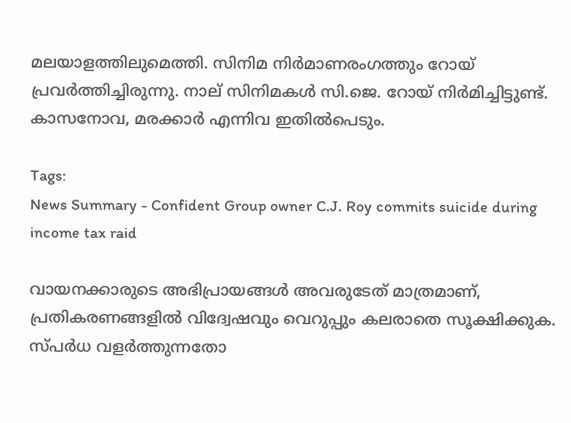മലയാളത്തിലുമെത്തി. സിനിമ നിർമാണരംഗത്തും റോയ് പ്രവർത്തിച്ചിരുന്നു. നാല് സിനിമകൾ സി.ജെ. റോയ് നിർമിച്ചിട്ടുണ്ട്. കാസനോവ, മരക്കാര്‍ എന്നിവ ഇതിൽപെടും.

Tags:
News Summary - Confident Group owner C.J. Roy commits suicide during income tax raid

വായനക്കാരുടെ അഭിപ്രായങ്ങള്‍ അവരുടേത് മാത്രമാണ്, പ്രതികരണങ്ങളിൽ വിദ്വേഷവും വെറുപ്പും കലരാതെ സൂക്ഷിക്കുക. സ്പർധ വളർത്തുന്നതോ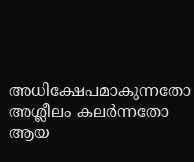അധിക്ഷേപമാകുന്നതോ അശ്ലീലം കലർന്നതോ ആയ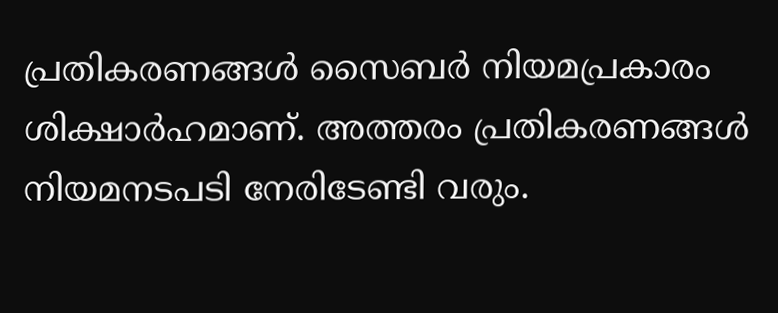പ്രതികരണങ്ങൾ സൈബർ നിയമപ്രകാരം ശിക്ഷാർഹമാണ്. അത്തരം പ്രതികരണങ്ങൾ നിയമനടപടി നേരിടേണ്ടി വരും.